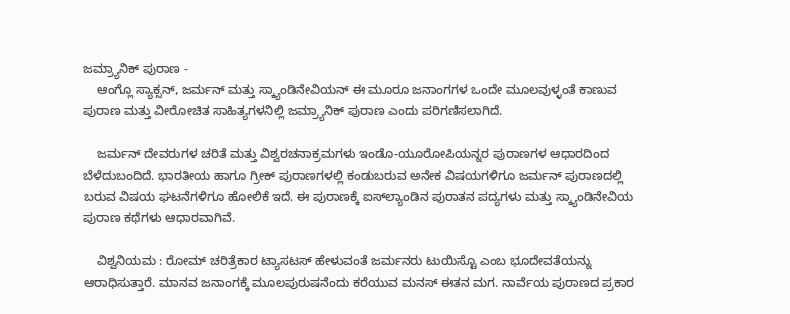ಜಮ್ರ್ಯಾನಿಕ್ ಪುರಾಣ -
    ಆಂಗ್ಲೊ ಸ್ಯಾಕ್ಸನ್, ಜರ್ಮನ್ ಮತ್ತು ಸ್ಕ್ಯಾಂಡಿನೇವಿಯನ್ ಈ ಮೂರೂ ಜನಾಂಗಗಳ ಒಂದೇ ಮೂಲವುಳ್ಳಂತೆ ಕಾಣುವ ಪುರಾಣ ಮತ್ತು ವೀರೋಚಿತ ಸಾಹಿತ್ಯಗಳನಿಲ್ಲಿ ಜಮ್ರ್ಯಾನಿಕ್ ಪುರಾಣ ಎಂದು ಪರಿಗಣಿಸಲಾಗಿದೆ.

    ಜರ್ಮನ್ ದೇವರುಗಳ ಚರಿತೆ ಮತ್ತು ವಿಶ್ವರಚನಾಕ್ರಮಗಳು ಇಂಡೊ-ಯೂರೋಪಿಯನ್ನರ ಪುರಾಣಗಳ ಆಧಾರದಿಂದ ಬೆಳೆದುಬಂದಿದೆ. ಭಾರತೀಯ ಹಾಗೂ ಗ್ರೀಕ್ ಪುರಾಣಗಳಲ್ಲಿ ಕಂಡುಬರುವ ಅನೇಕ ವಿಷಯಗಳಿಗೂ ಜರ್ಮನ್ ಪುರಾಣದಲ್ಲಿ ಬರುವ ವಿಷಯ ಘಟನೆಗಳಿಗೂ ಹೋಲಿಕೆ ಇದೆ. ಈ ಪುರಾಣಕ್ಕೆ ಐಸ್‍ಲ್ಯಾಂಡಿನ ಪುರಾತನ ಪದ್ಯಗಳು ಮತ್ತು ಸ್ಕ್ಯಾಂಡಿನೇವಿಯ ಪುರಾಣ ಕಥೆಗಳು ಆಧಾರವಾಗಿವೆ.

    ವಿಶ್ವನಿಯಮ : ರೋಮ್ ಚರಿತ್ರೆಕಾರ ಟ್ಯಾಸಟಸ್ ಹೇಳುವಂತೆ ಜರ್ಮನರು ಟುಯಿಸ್ಟೊ ಎಂಬ ಭೂದೇವತೆಯನ್ನು ಆರಾಧಿಸುತ್ತಾರೆ. ಮಾನವ ಜನಾಂಗಕ್ಕೆ ಮೂಲಪುರುಷನೆಂದು ಕರೆಯುವ ಮನಸ್ ಈತನ ಮಗ. ನಾರ್ವೆಯ ಪುರಾಣದ ಪ್ರಕಾರ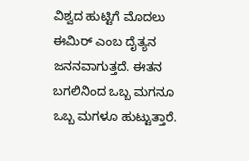ವಿಶ್ವದ ಹುಟ್ಟಿಗೆ ಮೊದಲು ಈಮಿರ್ ಎಂಬ ದೈತ್ಯನ ಜನನವಾಗುತ್ತದೆ. ಈತನ ಬಗಲಿನಿಂದ ಒಬ್ಬ ಮಗನೂ ಒಬ್ಬ ಮಗಳೂ ಹುಟ್ಟುತ್ತಾರೆ.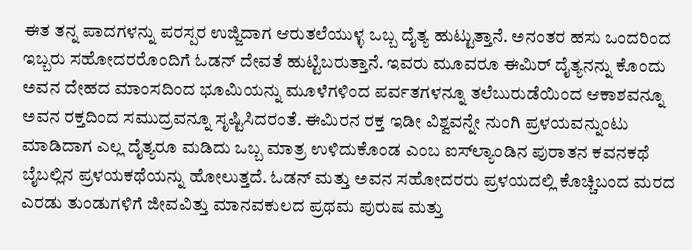ಈತ ತನ್ನ ಪಾದಗಳನ್ನು ಪರಸ್ಪರ ಉಜ್ಜಿದಾಗ ಆರುತಲೆಯುಳ್ಳ ಒಬ್ಬ ದೈತ್ಯ ಹುಟ್ಟುತ್ತಾನೆ. ಅನಂತರ ಹಸು ಒಂದರಿಂದ ಇಬ್ಬರು ಸಹೋದರರೊಂದಿಗೆ ಓಡನ್ ದೇವತೆ ಹುಟ್ಟಿಬರುತ್ತಾನೆ. ಇವರು ಮೂವರೂ ಈಮಿರ್ ದೈತ್ಯನನ್ನು ಕೊಂದು ಅವನ ದೇಹದ ಮಾಂಸದಿಂದ ಭೂಮಿಯನ್ನು ಮೂಳೆಗಳಿಂದ ಪರ್ವತಗಳನ್ನೂ ತಲೆಬುರುಡೆಯಿಂದ ಆಕಾಶವನ್ನೂ ಅವನ ರಕ್ತದಿಂದ ಸಮುದ್ರವನ್ನೂ ಸೃಷ್ಟಿಸಿದರಂತೆ. ಈಮಿರನ ರಕ್ತ ಇಡೀ ವಿಶ್ವವನ್ನೇ ನುಂಗಿ ಪ್ರಳಯವನ್ನುಂಟು ಮಾಡಿದಾಗ ಎಲ್ಲ ದೈತ್ಯರೂ ಮಡಿದು ಒಬ್ಬ ಮಾತ್ರ ಉಳಿದುಕೊಂಡ ಎಂಬ ಐಸ್‍ಲ್ಯಾಂಡಿನ ಪುರಾತನ ಕವನಕಥೆ ಬೈಬಲ್ಲಿನ ಪ್ರಳಯಕಥೆಯನ್ನು ಹೋಲುತ್ತದೆ. ಓಡನ್ ಮತ್ತು ಅವನ ಸಹೋದರರು ಪ್ರಳಯದಲ್ಲಿ ಕೊಚ್ಚಿಬಂದ ಮರದ ಎರಡು ತುಂಡುಗಳಿಗೆ ಜೀವವಿತ್ತು ಮಾನವಕುಲದ ಪ್ರಥಮ ಪುರುಷ ಮತ್ತು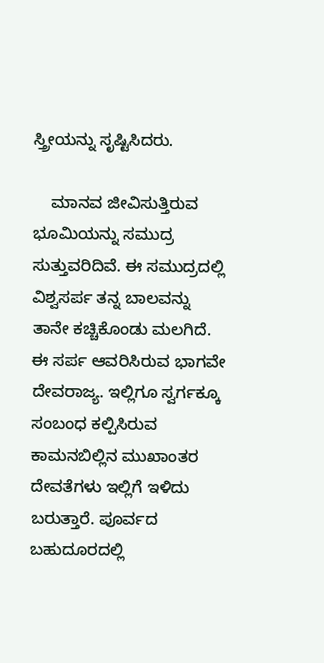ಸ್ತ್ರೀಯನ್ನು ಸೃಷ್ಟಿಸಿದರು.

    ಮಾನವ ಜೀವಿಸುತ್ತಿರುವ ಭೂಮಿಯನ್ನು ಸಮುದ್ರ ಸುತ್ತುವರಿದಿವೆ. ಈ ಸಮುದ್ರದಲ್ಲಿ ವಿಶ್ವಸರ್ಪ ತನ್ನ ಬಾಲವನ್ನು ತಾನೇ ಕಚ್ಚಿಕೊಂಡು ಮಲಗಿದೆ. ಈ ಸರ್ಪ ಆವರಿಸಿರುವ ಭಾಗವೇ ದೇವರಾಜ್ಯ. ಇಲ್ಲಿಗೂ ಸ್ವರ್ಗಕ್ಕೂ ಸಂಬಂಧ ಕಲ್ಪಿಸಿರುವ ಕಾಮನಬಿಲ್ಲಿನ ಮುಖಾಂತರ ದೇವತೆಗಳು ಇಲ್ಲಿಗೆ ಇಳಿದು ಬರುತ್ತಾರೆ. ಪೂರ್ವದ ಬಹುದೂರದಲ್ಲಿ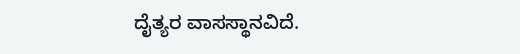ದೈತ್ಯರ ವಾಸಸ್ಥಾನವಿದೆ.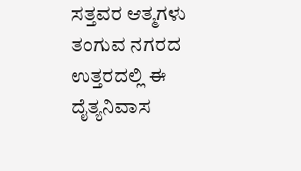ಸತ್ತವರ ಆತ್ಮಗಳು ತಂಗುವ ನಗರದ ಉತ್ತರದಲ್ಲಿ ಈ ದೈತ್ಯನಿವಾಸ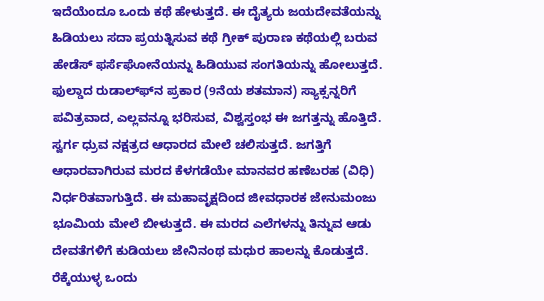ಇದೆಯೆಂದೂ ಒಂದು ಕಥೆ ಹೇಳುತ್ತದೆ. ಈ ದೈತ್ಯರು ಜಯದೇವತೆಯನ್ನು ಹಿಡಿಯಲು ಸದಾ ಪ್ರಯತ್ನಿಸುವ ಕಥೆ ಗ್ರೀಕ್ ಪುರಾಣ ಕಥೆಯಲ್ಲಿ ಬರುವ ಹೇಡೆಸ್ ಫರ್ಸೆಘೋನೆಯನ್ನು ಹಿಡಿಯುವ ಸಂಗತಿಯನ್ನು ಹೋಲುತ್ತದೆ. ಫುಲ್ಡಾದ ರುಡಾಲ್ಫ್‍ನ ಪ್ರಕಾರ (9ನೆಯ ಶತಮಾನ) ಸ್ಯಾಕ್ಸನ್ನರಿಗೆ ಪವಿತ್ರವಾದ, ಎಲ್ಲವನ್ನೂ ಭರಿಸುವ, ವಿಶ್ವಸ್ತಂಭ ಈ ಜಗತ್ತನ್ನು ಹೊತ್ತಿದೆ. ಸ್ವರ್ಗ ಧ್ರುವ ನಕ್ಷತ್ರದ ಆಧಾರದ ಮೇಲೆ ಚಲಿಸುತ್ತದೆ. ಜಗತ್ತಿಗೆ ಆಧಾರವಾಗಿರುವ ಮರದ ಕೆಳಗಡೆಯೇ ಮಾನವರ ಹಣೆಬರಹ (ವಿಧಿ) ನಿರ್ಧರಿತವಾಗುತ್ತಿದೆ. ಈ ಮಹಾವೃಕ್ಷದಿಂದ ಜೀವಧಾರಕ ಜೇನುಮಂಜು ಭೂಮಿಯ ಮೇಲೆ ಬೀಳುತ್ತದೆ. ಈ ಮರದ ಎಲೆಗಳನ್ನು ತಿನ್ನುವ ಆಡು ದೇವತೆಗಳಿಗೆ ಕುಡಿಯಲು ಜೇನಿನಂಥ ಮಧುರ ಹಾಲನ್ನು ಕೊಡುತ್ತದೆ. ರೆಕ್ಕೆಯುಳ್ಳ ಒಂದು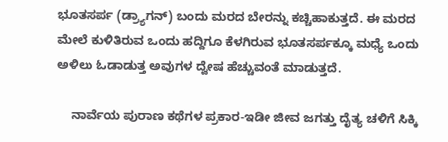ಭೂತಸರ್ಪ (ಡ್ರ್ಯಾಗನ್) ಬಂದು ಮರದ ಬೇರನ್ನು ಕಚ್ಚಿಹಾಕುತ್ತದೆ. ಈ ಮರದ ಮೇಲೆ ಕುಳಿತಿರುವ ಒಂದು ಹದ್ದಿಗೂ ಕೆಳಗಿರುವ ಭೂತಸರ್ಪಕ್ಕೂ ಮಧ್ಯೆ ಒಂದು ಅಳಿಲು ಓಡಾಡುತ್ತ ಅವುಗಳ ದ್ವೇಷ ಹೆಚ್ಚುವಂತೆ ಮಾಡುತ್ತದೆ.

    ನಾರ್ವೆಯ ಪುರಾಣ ಕಥೆಗಳ ಪ್ರಕಾರ-ಇಡೀ ಜೀವ ಜಗತ್ತು ದೈತ್ಯ ಚಳಿಗೆ ಸಿಕ್ಕಿ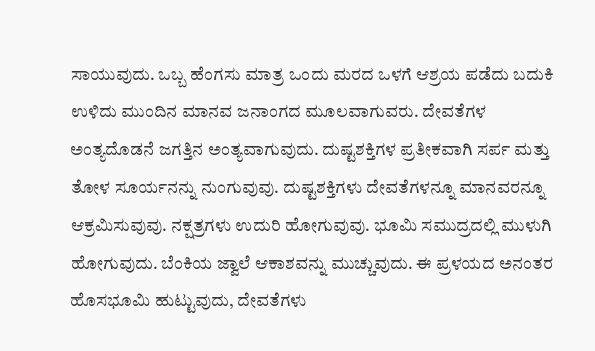ಸಾಯುವುದು. ಒಬ್ಬ ಹೆಂಗಸು ಮಾತ್ರ ಒಂದು ಮರದ ಒಳಗೆ ಆಶ್ರಯ ಪಡೆದು ಬದುಕಿ ಉಳಿದು ಮುಂದಿನ ಮಾನವ ಜನಾಂಗದ ಮೂಲವಾಗುವರು. ದೇವತೆಗಳ ಅಂತ್ಯದೊಡನೆ ಜಗತ್ತಿನ ಅಂತ್ಯವಾಗುವುದು. ದುಷ್ಟಶಕ್ತಿಗಳ ಪ್ರತೀಕವಾಗಿ ಸರ್ಪ ಮತ್ತು ತೋಳ ಸೂರ್ಯನನ್ನು ನುಂಗುವುವು. ದುಷ್ಟಶಕ್ತಿಗಳು ದೇವತೆಗಳನ್ನೂ ಮಾನವರನ್ನೂ ಆಕ್ರಮಿಸುವುವು. ನಕ್ಷತ್ರಗಳು ಉದುರಿ ಹೋಗುವುವು. ಭೂಮಿ ಸಮುದ್ರದಲ್ಲಿ ಮುಳುಗಿ ಹೋಗುವುದು. ಬೆಂಕಿಯ ಜ್ವಾಲೆ ಆಕಾಶವನ್ನು ಮುಚ್ಚುವುದು. ಈ ಪ್ರಳಯದ ಅನಂತರ ಹೊಸಭೂಮಿ ಹುಟ್ಟುವುದು, ದೇವತೆಗಳು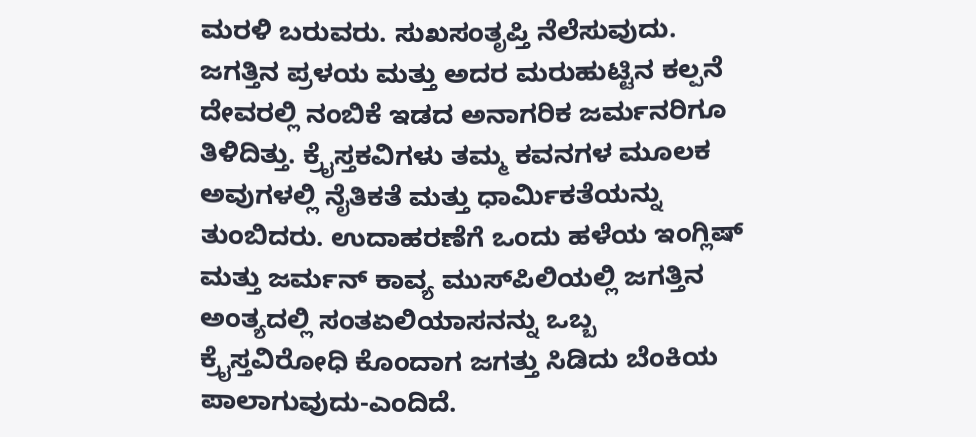ಮರಳಿ ಬರುವರು. ಸುಖಸಂತೃಪ್ತಿ ನೆಲೆಸುವುದು. ಜಗತ್ತಿನ ಪ್ರಳಯ ಮತ್ತು ಅದರ ಮರುಹುಟ್ಟಿನ ಕಲ್ಪನೆ ದೇವರಲ್ಲಿ ನಂಬಿಕೆ ಇಡದ ಅನಾಗರಿಕ ಜರ್ಮನರಿಗೂ ತಿಳಿದಿತ್ತು. ಕ್ರೈಸ್ತಕವಿಗಳು ತಮ್ಮ ಕವನಗಳ ಮೂಲಕ ಅವುಗಳಲ್ಲಿ ನೈತಿಕತೆ ಮತ್ತು ಧಾರ್ಮಿಕತೆಯನ್ನು ತುಂಬಿದರು. ಉದಾಹರಣೆಗೆ ಒಂದು ಹಳೆಯ ಇಂಗ್ಲಿಷ್ ಮತ್ತು ಜರ್ಮನ್ ಕಾವ್ಯ ಮುಸ್‍ಪಿಲಿಯಲ್ಲಿ ಜಗತ್ತಿನ ಅಂತ್ಯದಲ್ಲಿ ಸಂತಏಲಿಯಾಸನನ್ನು ಒಬ್ಬ ಕ್ರೈಸ್ತವಿರೋಧಿ ಕೊಂದಾಗ ಜಗತ್ತು ಸಿಡಿದು ಬೆಂಕಿಯ ಪಾಲಾಗುವುದು-ಎಂದಿದೆ.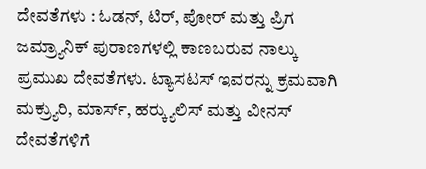ದೇವತೆಗಳು : ಓಡನ್, ಟಿರ್, ಪೋರ್ ಮತ್ತು ಪ್ರಿಗ ಜಮ್ರ್ಯಾನಿಕ್ ಪುರಾಣಗಳಲ್ಲಿ ಕಾಣಬರುವ ನಾಲ್ಕು ಪ್ರಮುಖ ದೇವತೆಗಳು. ಟ್ಯಾಸಟಸ್ ಇವರನ್ನು ಕ್ರಮವಾಗಿ ಮಕ್ರ್ಯುರಿ, ಮಾರ್ಸ್, ಹರ್‍ಕ್ಯುಲಿಸ್ ಮತ್ತು ವೀನಸ್ ದೇವತೆಗಳಿಗೆ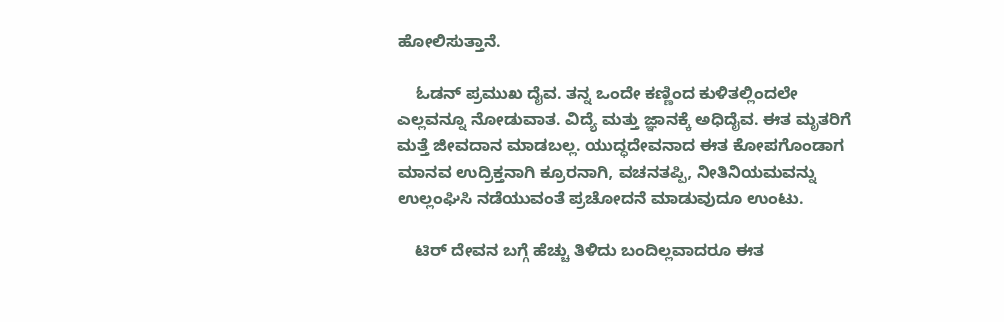ಹೋಲಿಸುತ್ತಾನೆ.

    ಓಡನ್ ಪ್ರಮುಖ ದೈವ. ತನ್ನ ಒಂದೇ ಕಣ್ಣಿಂದ ಕುಳಿತಲ್ಲಿಂದಲೇ ಎಲ್ಲವನ್ನೂ ನೋಡುವಾತ. ವಿದ್ಯೆ ಮತ್ತು ಜ್ಞಾನಕ್ಕೆ ಅಧಿದೈವ. ಈತ ಮೃತರಿಗೆ ಮತ್ತೆ ಜೀವದಾನ ಮಾಡಬಲ್ಲ. ಯುದ್ಧದೇವನಾದ ಈತ ಕೋಪಗೊಂಡಾಗ ಮಾನವ ಉದ್ರಿಕ್ತನಾಗಿ ಕ್ರೂರನಾಗಿ, ವಚನತಪ್ಪಿ, ನೀತಿನಿಯಮವನ್ನು ಉಲ್ಲಂಘಿಸಿ ನಡೆಯುವಂತೆ ಪ್ರಚೋದನೆ ಮಾಡುವುದೂ ಉಂಟು.

    ಟಿರ್ ದೇವನ ಬಗ್ಗೆ ಹೆಚ್ಚು ತಿಳಿದು ಬಂದಿಲ್ಲವಾದರೂ ಈತ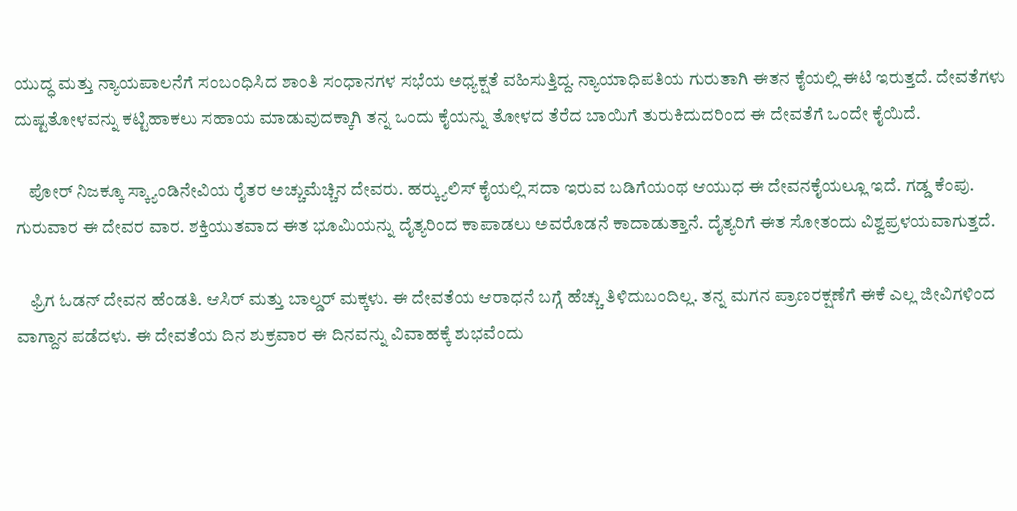ಯುದ್ಧ ಮತ್ತು ನ್ಯಾಯಪಾಲನೆಗೆ ಸಂಬಂಧಿಸಿದ ಶಾಂತಿ ಸಂಧಾನಗಳ ಸಭೆಯ ಅಧ್ಯಕ್ಷತೆ ವಹಿಸುತ್ತಿದ್ದ. ನ್ಯಾಯಾಧಿಪತಿಯ ಗುರುತಾಗಿ ಈತನ ಕೈಯಲ್ಲಿ ಈಟಿ ಇರುತ್ತದೆ. ದೇವತೆಗಳು ದುಷ್ಟತೋಳವನ್ನು ಕಟ್ಟಿಹಾಕಲು ಸಹಾಯ ಮಾಡುವುದಕ್ಕಾಗಿ ತನ್ನ ಒಂದು ಕೈಯನ್ನು ತೋಳದ ತೆರೆದ ಬಾಯಿಗೆ ತುರುಕಿದುದರಿಂದ ಈ ದೇವತೆಗೆ ಒಂದೇ ಕೈಯಿದೆ.

    ಪೋರ್ ನಿಜಕ್ಕೂ ಸ್ಕ್ಯಾಂಡಿನೇವಿಯ ರೈತರ ಅಚ್ಚುಮೆಚ್ಚಿನ ದೇವರು. ಹರ್‍ಕ್ಯುಲಿಸ್ ಕೈಯಲ್ಲಿ ಸದಾ ಇರುವ ಬಡಿಗೆಯಂಥ ಆಯುಧ ಈ ದೇವನಕೈಯಲ್ಲೂ ಇದೆ. ಗಡ್ಡ ಕೆಂಪು. ಗುರುವಾರ ಈ ದೇವರ ವಾರ. ಶಕ್ತಿಯುತವಾದ ಈತ ಭೂಮಿಯನ್ನು ದೈತ್ಯರಿಂದ ಕಾಪಾಡಲು ಅವರೊಡನೆ ಕಾದಾಡುತ್ತಾನೆ. ದೈತ್ಯರಿಗೆ ಈತ ಸೋತಂದು ವಿಶ್ವಪ್ರಳಯವಾಗುತ್ತದೆ.

    ಫ್ರಿಗ ಓಡನ್ ದೇವನ ಹೆಂಡತಿ. ಆಸಿರ್ ಮತ್ತು ಬಾಲ್ಡರ್ ಮಕ್ಕಳು. ಈ ದೇವತೆಯ ಆರಾಧನೆ ಬಗ್ಗೆ ಹೆಚ್ಚು ತಿಳಿದುಬಂದಿಲ್ಲ. ತನ್ನ ಮಗನ ಪ್ರಾಣರಕ್ಷಣೆಗೆ ಈಕೆ ಎಲ್ಲ ಜೀವಿಗಳಿಂದ ವಾಗ್ದಾನ ಪಡೆದಳು. ಈ ದೇವತೆಯ ದಿನ ಶುಕ್ರವಾರ ಈ ದಿನವನ್ನು ವಿವಾಹಕ್ಕೆ ಶುಭವೆಂದು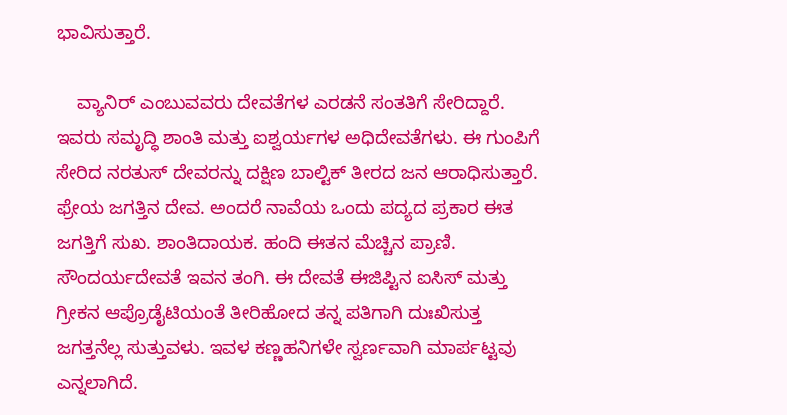ಭಾವಿಸುತ್ತಾರೆ.

    ವ್ಯಾನಿರ್ ಎಂಬುವವರು ದೇವತೆಗಳ ಎರಡನೆ ಸಂತತಿಗೆ ಸೇರಿದ್ದಾರೆ. ಇವರು ಸಮೃದ್ಧಿ ಶಾಂತಿ ಮತ್ತು ಐಶ್ವರ್ಯಗಳ ಅಧಿದೇವತೆಗಳು. ಈ ಗುಂಪಿಗೆ ಸೇರಿದ ನರತುಸ್ ದೇವರನ್ನು ದಕ್ಷಿಣ ಬಾಲ್ಟಿಕ್ ತೀರದ ಜನ ಆರಾಧಿಸುತ್ತಾರೆ. ಫ್ರೇಯ ಜಗತ್ತಿನ ದೇವ. ಅಂದರೆ ನಾವೆಯ ಒಂದು ಪದ್ಯದ ಪ್ರಕಾರ ಈತ ಜಗತ್ತಿಗೆ ಸುಖ. ಶಾಂತಿದಾಯಕ. ಹಂದಿ ಈತನ ಮೆಚ್ಚಿನ ಪ್ರಾಣಿ. ಸೌಂದರ್ಯದೇವತೆ ಇವನ ತಂಗಿ. ಈ ದೇವತೆ ಈಜಿಪ್ಟಿನ ಐಸಿಸ್ ಮತ್ತು ಗ್ರೀಕನ ಆಪ್ರೊಡೈಟಿಯಂತೆ ತೀರಿಹೋದ ತನ್ನ ಪತಿಗಾಗಿ ದುಃಖಿಸುತ್ತ ಜಗತ್ತನೆಲ್ಲ ಸುತ್ತುವಳು. ಇವಳ ಕಣ್ಣಹನಿಗಳೇ ಸ್ವರ್ಣವಾಗಿ ಮಾರ್ಪಟ್ಟವು ಎನ್ನಲಾಗಿದೆ.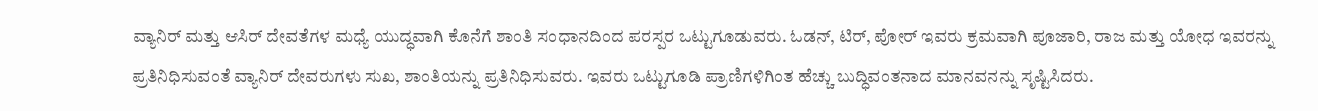ವ್ಯಾನಿರ್ ಮತ್ತು ಆಸಿರ್ ದೇವತೆಗಳ ಮಧ್ಯೆ ಯುದ್ಧವಾಗಿ ಕೊನೆಗೆ ಶಾಂತಿ ಸಂಧಾನದಿಂದ ಪರಸ್ಪರ ಒಟ್ಟುಗೂಡುವರು. ಓಡನ್, ಟಿರ್, ಪೋರ್ ಇವರು ಕ್ರಮವಾಗಿ ಪೂಜಾರಿ, ರಾಜ ಮತ್ತು ಯೋಧ ಇವರನ್ನು ಪ್ರತಿನಿಧಿಸುವಂತೆ ವ್ಯಾನಿರ್ ದೇವರುಗಳು ಸುಖ, ಶಾಂತಿಯನ್ನು ಪ್ರತಿನಿಧಿಸುವರು. ಇವರು ಒಟ್ಟುಗೂಡಿ ಪ್ರಾಣಿಗಳಿಗಿಂತ ಹೆಚ್ಚು ಬುದ್ಧಿವಂತನಾದ ಮಾನವನನ್ನು ಸೃಷ್ಟಿಸಿದರು.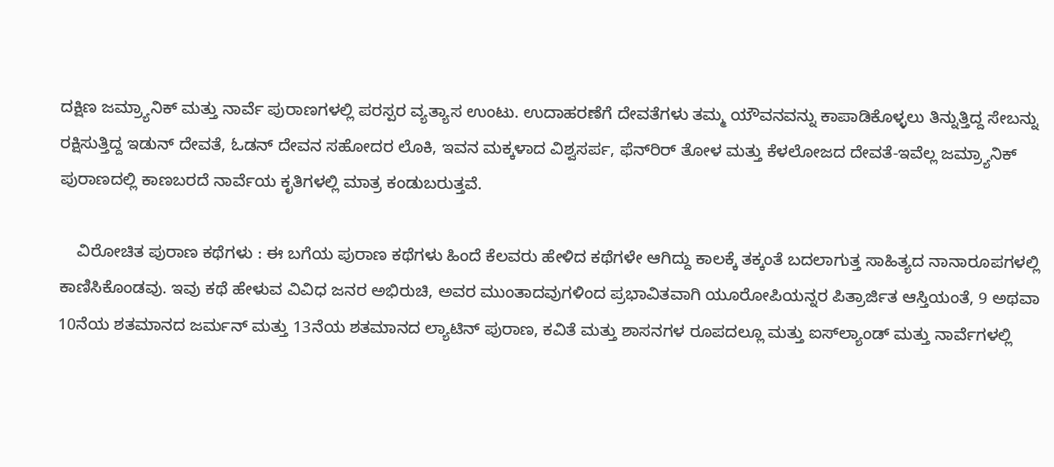ದಕ್ಷಿಣ ಜಮ್ರ್ಯಾನಿಕ್ ಮತ್ತು ನಾರ್ವೆ ಪುರಾಣಗಳಲ್ಲಿ ಪರಸ್ಪರ ವ್ಯತ್ಯಾಸ ಉಂಟು. ಉದಾಹರಣೆಗೆ ದೇವತೆಗಳು ತಮ್ಮ ಯೌವನವನ್ನು ಕಾಪಾಡಿಕೊಳ್ಳಲು ತಿನ್ನುತ್ತಿದ್ದ ಸೇಬನ್ನು ರಕ್ಷಿಸುತ್ತಿದ್ದ ಇಡುನ್ ದೇವತೆ, ಓಡನ್ ದೇವನ ಸಹೋದರ ಲೊಕಿ, ಇವನ ಮಕ್ಕಳಾದ ವಿಶ್ವಸರ್ಪ, ಫೆನ್‍ರಿರ್ ತೋಳ ಮತ್ತು ಕೆಳಲೋಜದ ದೇವತೆ-ಇವೆಲ್ಲ ಜಮ್ರ್ಯಾನಿಕ್ ಪುರಾಣದಲ್ಲಿ ಕಾಣಬರದೆ ನಾರ್ವೆಯ ಕೃತಿಗಳಲ್ಲಿ ಮಾತ್ರ ಕಂಡುಬರುತ್ತವೆ.

    ವಿರೋಚಿತ ಪುರಾಣ ಕಥೆಗಳು : ಈ ಬಗೆಯ ಪುರಾಣ ಕಥೆಗಳು ಹಿಂದೆ ಕೆಲವರು ಹೇಳಿದ ಕಥೆಗಳೇ ಆಗಿದ್ದು ಕಾಲಕ್ಕೆ ತಕ್ಕಂತೆ ಬದಲಾಗುತ್ತ ಸಾಹಿತ್ಯದ ನಾನಾರೂಪಗಳಲ್ಲಿ ಕಾಣಿಸಿಕೊಂಡವು. ಇವು ಕಥೆ ಹೇಳುವ ವಿವಿಧ ಜನರ ಅಭಿರುಚಿ, ಅವರ ಮುಂತಾದವುಗಳಿಂದ ಪ್ರಭಾವಿತವಾಗಿ ಯೂರೋಪಿಯನ್ನರ ಪಿತ್ರಾರ್ಜಿತ ಆಸ್ತಿಯಂತೆ, 9 ಅಥವಾ 10ನೆಯ ಶತಮಾನದ ಜರ್ಮನ್ ಮತ್ತು 13ನೆಯ ಶತಮಾನದ ಲ್ಯಾಟಿನ್ ಪುರಾಣ, ಕವಿತೆ ಮತ್ತು ಶಾಸನಗಳ ರೂಪದಲ್ಲೂ ಮತ್ತು ಐಸ್‍ಲ್ಯಾಂಡ್ ಮತ್ತು ನಾರ್ವೆಗಳಲ್ಲಿ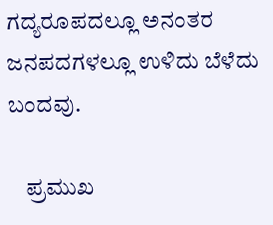ಗದ್ಯರೂಪದಲ್ಲೂ ಅನಂತರ ಜನಪದಗಳಲ್ಲೂ ಉಳಿದು ಬೆಳೆದು ಬಂದವು.

    ಪ್ರಮುಖ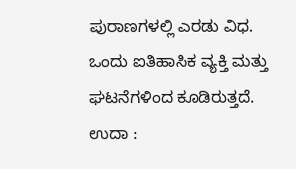ಪುರಾಣಗಳಲ್ಲಿ ಎರಡು ವಿಧ. ಒಂದು ಐತಿಹಾಸಿಕ ವ್ಯಕ್ತಿ ಮತ್ತು ಘಟನೆಗಳಿಂದ ಕೂಡಿರುತ್ತದೆ. ಉದಾ :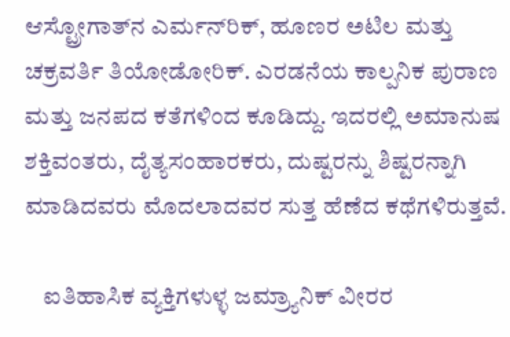ಆಸ್ಟ್ರೋಗಾತ್‍ನ ಎರ್ಮನ್‍ರಿಕ್, ಹೂಣರ ಅಟಿಲ ಮತ್ತು ಚಕ್ರವರ್ತಿ ತಿಯೋಡೋರಿಕ್. ಎರಡನೆಯ ಕಾಲ್ಪನಿಕ ಪುರಾಣ ಮತ್ತು ಜನಪದ ಕತೆಗಳಿಂದ ಕೂಡಿದ್ದು. ಇದರಲ್ಲಿ ಅಮಾನುಷ ಶಕ್ತಿವಂತರು, ದೈತ್ಯಸಂಹಾರಕರು, ದುಷ್ಟರನ್ನು ಶಿಷ್ಟರನ್ನಾಗಿ ಮಾಡಿದವರು ಮೊದಲಾದವರ ಸುತ್ತ ಹೆಣೆದ ಕಥೆಗಳಿರುತ್ತವೆ.

    ಐತಿಹಾಸಿಕ ವ್ಯಕ್ತಿಗಳುಳ್ಳ ಜಮ್ರ್ಯಾನಿಕ್ ವೀರರ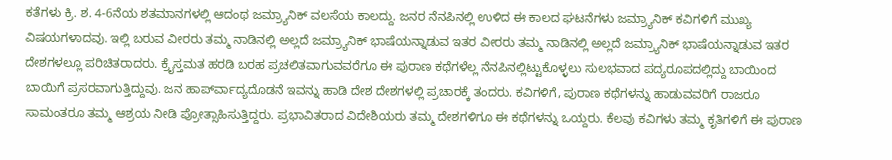ಕತೆಗಳು ಕ್ರಿ. ಶ. 4-6ನೆಯ ಶತಮಾನಗಳಲ್ಲಿ ಆದಂಥ ಜಮ್ರ್ಯಾನಿಕ್ ವಲಸೆಯ ಕಾಲದ್ದು. ಜನರ ನೆನಪಿನಲ್ಲಿ ಉಳಿದ ಈ ಕಾಲದ ಘಟನೆಗಳು ಜಮ್ರ್ಯಾನಿಕ್ ಕವಿಗಳಿಗೆ ಮುಖ್ಯ ವಿಷಯಗಳಾದವು. ಇಲ್ಲಿ ಬರುವ ವೀರರು ತಮ್ಮ ನಾಡಿನಲ್ಲಿ ಅಲ್ಲದೆ ಜಮ್ರ್ಯಾನಿಕ್ ಭಾಷೆಯನ್ನಾಡುವ ಇತರ ವೀರರು ತಮ್ಮ ನಾಡಿನಲ್ಲಿ ಅಲ್ಲದೆ ಜಮ್ರ್ಯಾನಿಕ್ ಭಾಷೆಯನ್ನಾಡುವ ಇತರ ದೇಶಗಳಲ್ಲೂ ಪರಿಚಿತರಾದರು. ಕ್ರೈಸ್ತಮತ ಹರಡಿ ಬರಹ ಪ್ರಚಲಿತವಾಗುವವರೆಗೂ ಈ ಪುರಾಣ ಕಥೆಗಳೆಲ್ಲ ನೆನಪಿನಲ್ಲಿಟ್ಟುಕೊಳ್ಳಲು ಸುಲಭವಾದ ಪದ್ಯರೂಪದಲ್ಲಿದ್ದು ಬಾಯಿಂದ ಬಾಯಿಗೆ ಪ್ರಸರವಾಗುತ್ತಿದ್ದುವು. ಜನ ಹಾರ್ಪ್‍ವಾದ್ಯದೊಡನೆ ಇವನ್ನು ಹಾಡಿ ದೇಶ ದೇಶಗಳಲ್ಲಿ ಪ್ರಚಾರಕ್ಕೆ ತಂದರು. ಕವಿಗಳಿಗೆ, ಪುರಾಣ ಕಥೆಗಳನ್ನು ಹಾಡುವವರಿಗೆ ರಾಜರೂ ಸಾಮಂತರೂ ತಮ್ಮ ಆಶ್ರಯ ನೀಡಿ ಪ್ರೋತ್ಸಾಹಿಸುತ್ತಿದ್ದರು. ಪ್ರಭಾವಿತರಾದ ವಿದೇಶಿಯರು ತಮ್ಮ ದೇಶಗಳಿಗೂ ಈ ಕಥೆಗಳನ್ನು ಒಯ್ದರು. ಕೆಲವು ಕವಿಗಳು ತಮ್ಮ ಕೃತಿಗಳಿಗೆ ಈ ಪುರಾಣ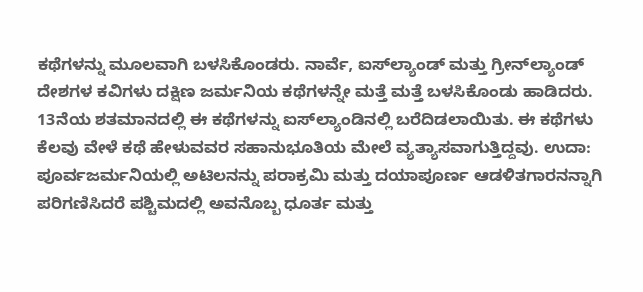ಕಥೆಗಳನ್ನು ಮೂಲವಾಗಿ ಬಳಸಿಕೊಂಡರು. ನಾರ್ವೆ, ಐಸ್‍ಲ್ಯಾಂಡ್ ಮತ್ತು ಗ್ರೀನ್‍ಲ್ಯಾಂಡ್ ದೇಶಗಳ ಕವಿಗಳು ದಕ್ಷಿಣ ಜರ್ಮನಿಯ ಕಥೆಗಳನ್ನೇ ಮತ್ತೆ ಮತ್ತೆ ಬಳಸಿಕೊಂಡು ಹಾಡಿದರು. 13ನೆಯ ಶತಮಾನದಲ್ಲಿ ಈ ಕಥೆಗಳನ್ನು ಐಸ್‍ಲ್ಯಾಂಡಿನಲ್ಲಿ ಬರೆದಿಡಲಾಯಿತು. ಈ ಕಥೆಗಳು ಕೆಲವು ವೇಳೆ ಕಥೆ ಹೇಳುವವರ ಸಹಾನುಭೂತಿಯ ಮೇಲೆ ವ್ಯತ್ಯಾಸವಾಗುತ್ತಿದ್ದವು. ಉದಾ: ಪೂರ್ವಜರ್ಮನಿಯಲ್ಲಿ ಅಟಿಲನನ್ನು ಪರಾಕ್ರಮಿ ಮತ್ತು ದಯಾಪೂರ್ಣ ಆಡಳಿತಗಾರನನ್ನಾಗಿ ಪರಿಗಣಿಸಿದರೆ ಪಶ್ಚಿಮದಲ್ಲಿ ಅವನೊಬ್ಬ ಧೂರ್ತ ಮತ್ತು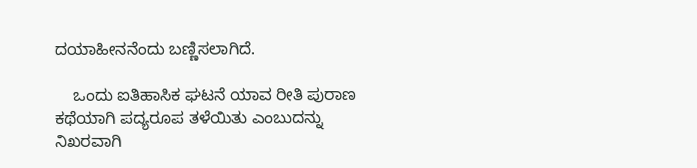ದಯಾಹೀನನೆಂದು ಬಣ್ಣಿಸಲಾಗಿದೆ.

    ಒಂದು ಐತಿಹಾಸಿಕ ಘಟನೆ ಯಾವ ರೀತಿ ಪುರಾಣ ಕಥೆಯಾಗಿ ಪದ್ಯರೂಪ ತಳೆಯಿತು ಎಂಬುದನ್ನು ನಿಖರವಾಗಿ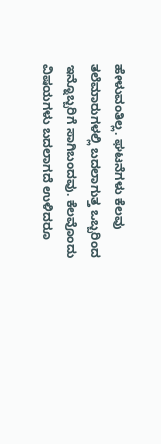ಹೇಳುವಂತಿಲ್ಲ. ಘಟನೆಗಳು ಕೆಲವು ತಲೆಮಾರುಗಳಲ್ಲಿ ಬದಲಾಗುತ್ತ ಒಬ್ಬರಿಂದ ಇನ್ನೊಬ್ಬರಿಗೆ ಸಾಗಿಬಂದವು. ಕೆಲವೊಂದು ವಿಷಯಗಳು ಬದಲಾಗದೆ ಉಳಿದರೂ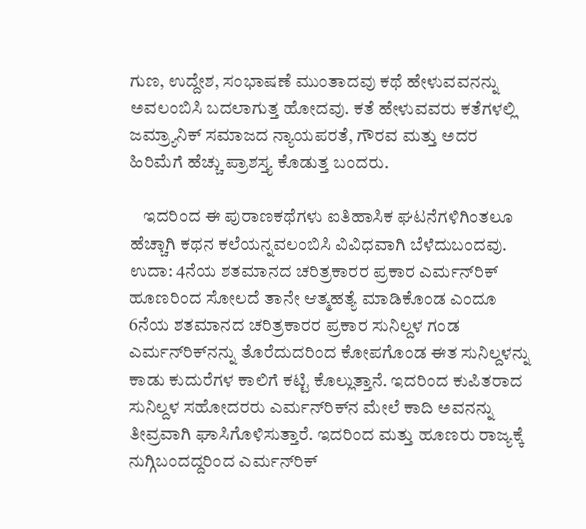ಗುಣ, ಉದ್ದೇಶ, ಸಂಭಾಷಣೆ ಮುಂತಾದವು ಕಥೆ ಹೇಳುವವನನ್ನು ಅವಲಂಬಿಸಿ ಬದಲಾಗುತ್ತ ಹೋದವು. ಕತೆ ಹೇಳುವವರು ಕತೆಗಳಲ್ಲಿ ಜಮ್ರ್ಯಾನಿಕ್ ಸಮಾಜದ ನ್ಯಾಯಪರತೆ, ಗೌರವ ಮತ್ತು ಅದರ ಹಿರಿಮೆಗೆ ಹೆಚ್ಚು ಪ್ರಾಶಸ್ತ್ಯ ಕೊಡುತ್ತ ಬಂದರು.

    ಇದರಿಂದ ಈ ಪುರಾಣಕಥೆಗಳು ಐತಿಹಾಸಿಕ ಘಟನೆಗಳಿಗಿಂತಲೂ ಹೆಚ್ಚಾಗಿ ಕಥನ ಕಲೆಯನ್ನವಲಂಬಿಸಿ ವಿವಿಧವಾಗಿ ಬೆಳೆದುಬಂದವು. ಉದಾ: 4ನೆಯ ಶತಮಾನದ ಚರಿತ್ರಕಾರರ ಪ್ರಕಾರ ಎರ್ಮನ್‍ರಿಕ್ ಹೂಣರಿಂದ ಸೋಲದೆ ತಾನೇ ಆತ್ಮಹತ್ಯೆ ಮಾಡಿಕೊಂಡ ಎಂದೂ 6ನೆಯ ಶತಮಾನದ ಚರಿತ್ರಕಾರರ ಪ್ರಕಾರ ಸುನಿಲ್ದಳ ಗಂಡ ಎರ್ಮನ್‍ರಿಕ್‍ನನ್ನು ತೊರೆದುದರಿಂದ ಕೋಪಗೊಂಡ ಈತ ಸುನಿಲ್ದಳನ್ನು ಕಾಡು ಕುದುರೆಗಳ ಕಾಲಿಗೆ ಕಟ್ಟಿ ಕೊಲ್ಲುತ್ತಾನೆ. ಇದರಿಂದ ಕುಪಿತರಾದ ಸುನಿಲ್ದಳ ಸಹೋದರರು ಎರ್ಮನ್‍ರಿಕ್‍ನ ಮೇಲೆ ಕಾದಿ ಅವನನ್ನು ತೀವ್ರವಾಗಿ ಘಾಸಿಗೊಳಿಸುತ್ತಾರೆ. ಇದರಿಂದ ಮತ್ತು ಹೂಣರು ರಾಜ್ಯಕ್ಕೆ ನುಗ್ಗಿಬಂದದ್ದರಿಂದ ಎರ್ಮನ್‍ರಿಕ್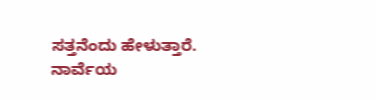ಸತ್ತನೆಂದು ಹೇಳುತ್ತಾರೆ. ನಾರ್ವೆಯ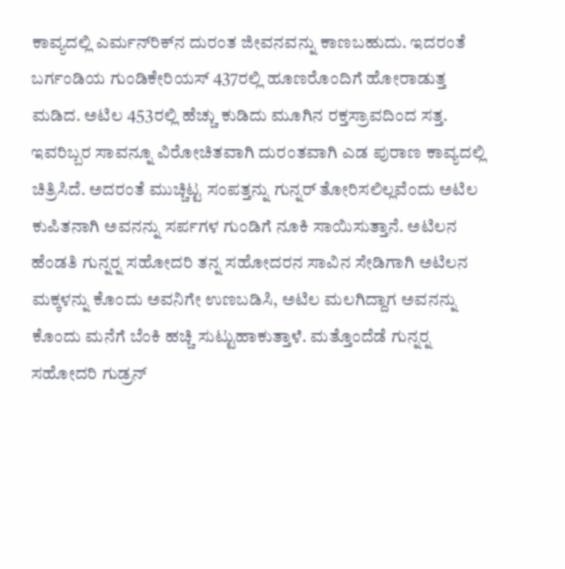ಕಾವ್ಯದಲ್ಲಿ ಎರ್ಮನ್‍ರಿಕ್‍ನ ದುರಂತ ಜೀವನವನ್ನು ಕಾಣಬಹುದು. ಇದರಂತೆ ಬರ್ಗಂಡಿಯ ಗುಂಡಿಕೇರಿಯಸ್ 437ರಲ್ಲಿ ಹೂಣರೊಂದಿಗೆ ಹೋರಾಡುತ್ತ ಮಡಿದ. ಅಟಿಲ 453ರಲ್ಲಿ ಹೆಚ್ಚು ಕುಡಿದು ಮೂಗಿನ ರಕ್ತಸ್ರಾವದಿಂದ ಸತ್ತ. ಇವರಿಬ್ಬರ ಸಾವನ್ನೂ ವಿರೋಚಿತವಾಗಿ ದುರಂತವಾಗಿ ಎಡ ಪುರಾಣ ಕಾವ್ಯದಲ್ಲಿ ಚಿತ್ರಿಸಿದೆ. ಅದರಂತೆ ಮುಚ್ಚಿಟ್ಟ ಸಂಪತ್ತನ್ನು ಗುನ್ನರ್ ತೋರಿಸಲಿಲ್ಲವೆಂದು ಅಟಿಲ ಕುಪಿತನಾಗಿ ಅವನನ್ನು ಸರ್ಪಗಳ ಗುಂಡಿಗೆ ನೂಕಿ ಸಾಯಿಸುತ್ತಾನೆ. ಅಟಿಲನ ಹೆಂಡತಿ ಗುನ್ನರ್‍ನ ಸಹೋದರಿ ತನ್ನ ಸಹೋದರನ ಸಾವಿನ ಸೇಡಿಗಾಗಿ ಅಟಿಲನ ಮಕ್ಕಳನ್ನು ಕೊಂದು ಅವನಿಗೇ ಉಣಬಡಿಸಿ, ಅಟಿಲ ಮಲಗಿದ್ದಾಗ ಅವನನ್ನು ಕೊಂದು ಮನೆಗೆ ಬೆಂಕಿ ಹಚ್ಚಿ ಸುಟ್ಟುಹಾಕುತ್ತಾಳೆ. ಮತ್ತೊಂದೆಡೆ ಗುನ್ನರ್‍ನ ಸಹೋದರಿ ಗುಡ್ರನ್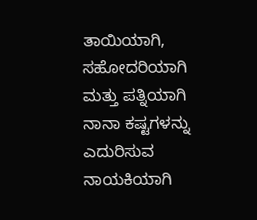ತಾಯಿಯಾಗಿ, ಸಹೋದರಿಯಾಗಿ ಮತ್ತು ಪತ್ನಿಯಾಗಿ ನಾನಾ ಕಷ್ಟಗಳನ್ನು ಎದುರಿಸುವ ನಾಯಕಿಯಾಗಿ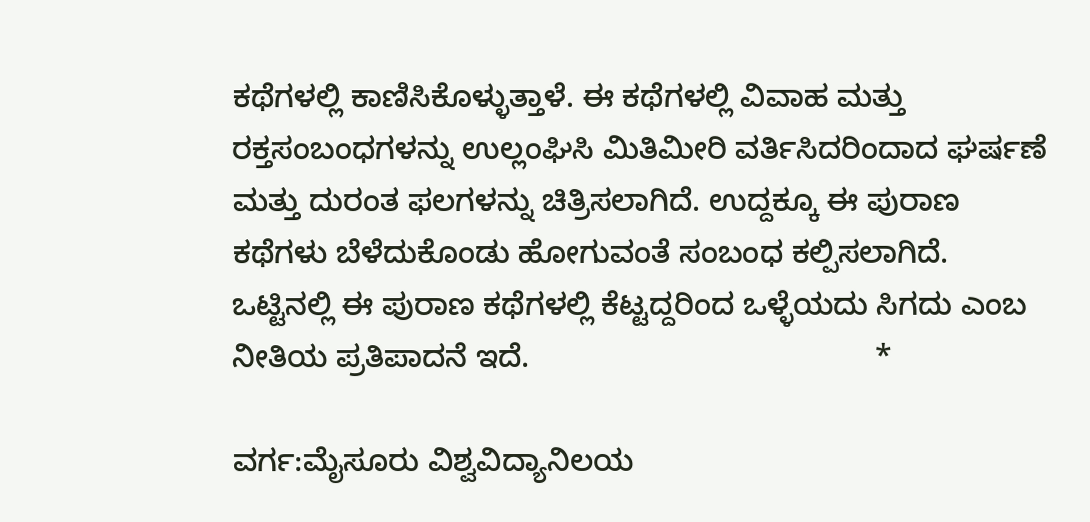ಕಥೆಗಳಲ್ಲಿ ಕಾಣಿಸಿಕೊಳ್ಳುತ್ತಾಳೆ. ಈ ಕಥೆಗಳಲ್ಲಿ ವಿವಾಹ ಮತ್ತು ರಕ್ತಸಂಬಂಧಗಳನ್ನು ಉಲ್ಲಂಘಿಸಿ ಮಿತಿಮೀರಿ ವರ್ತಿಸಿದರಿಂದಾದ ಘರ್ಷಣೆ ಮತ್ತು ದುರಂತ ಫಲಗಳನ್ನು ಚಿತ್ರಿಸಲಾಗಿದೆ. ಉದ್ದಕ್ಕೂ ಈ ಪುರಾಣ ಕಥೆಗಳು ಬೆಳೆದುಕೊಂಡು ಹೋಗುವಂತೆ ಸಂಬಂಧ ಕಲ್ಪಿಸಲಾಗಿದೆ. ಒಟ್ಟಿನಲ್ಲಿ ಈ ಪುರಾಣ ಕಥೆಗಳಲ್ಲಿ ಕೆಟ್ಟದ್ದರಿಂದ ಒಳ್ಳೆಯದು ಸಿಗದು ಎಂಬ ನೀತಿಯ ಪ್ರತಿಪಾದನೆ ಇದೆ.                                        *

ವರ್ಗ:ಮೈಸೂರು ವಿಶ್ವವಿದ್ಯಾನಿಲಯ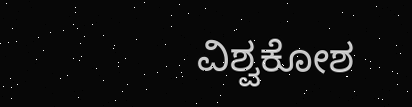ವಿಶ್ವಕೋಶ